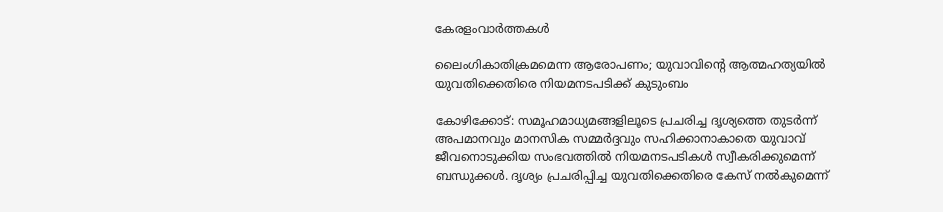കേരളംവാര്‍ത്തകള്‍

ലൈംഗികാതിക്രമമെന്ന ആരോപണം; യുവാവിന്റെ ആത്മഹത്യയിൽ യുവതിക്കെതിരെ നിയമനടപടിക്ക് കുടുംബം

കോഴിക്കോട്: സമൂഹമാധ്യമങ്ങളിലൂടെ പ്രചരിച്ച ദൃശ്യത്തെ തുടർന്ന് അപമാനവും മാനസിക സമ്മർദ്ദവും സഹിക്കാനാകാതെ യുവാവ് ജീവനൊടുക്കിയ സംഭവത്തിൽ നിയമനടപടികൾ സ്വീകരിക്കുമെന്ന് ബന്ധുക്കൾ. ദൃശ്യം പ്രചരിപ്പിച്ച യുവതിക്കെതിരെ കേസ് നൽകുമെന്ന്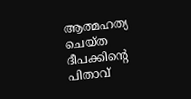ആത്മഹത്യ ചെയ്ത ദീപക്കിന്റെ പിതാവ്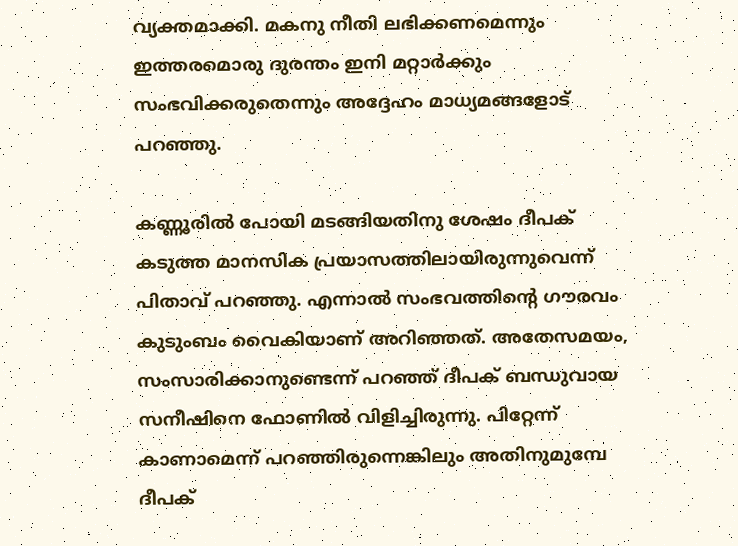വ്യക്തമാക്കി. മകനു നീതി ലഭിക്കണമെന്നും ഇത്തരമൊരു ദുരന്തം ഇനി മറ്റാർക്കും സംഭവിക്കരുതെന്നും അദ്ദേഹം മാധ്യമങ്ങളോട് പറഞ്ഞു.

കണ്ണൂരിൽ പോയി മടങ്ങിയതിനു ശേഷം ദീപക് കടുത്ത മാനസിക പ്രയാസത്തിലായിരുന്നുവെന്ന് പിതാവ് പറഞ്ഞു. എന്നാൽ സംഭവത്തിന്റെ ഗൗരവം കുടുംബം വൈകിയാണ് അറിഞ്ഞത്. അതേസമയം, സംസാരിക്കാനുണ്ടെന്ന് പറഞ്ഞ് ദീപക് ബന്ധുവായ സനീഷിനെ ഫോണിൽ വിളിച്ചിരുന്നു. പിറ്റേന്ന് കാണാമെന്ന് പറഞ്ഞിരുന്നെങ്കിലും അതിനുമുമ്പേ ദീപക്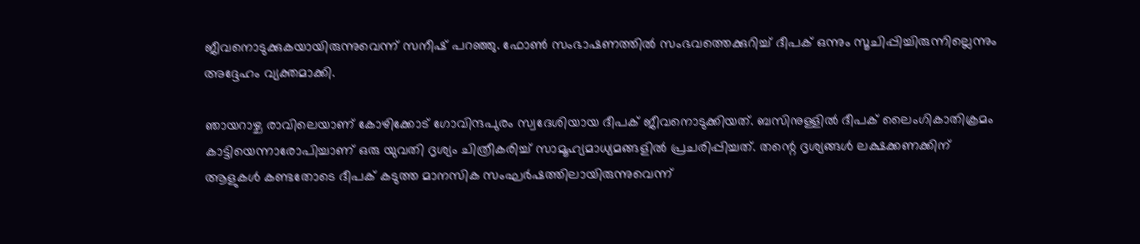ജീവനൊടുക്കുകയായിരുന്നുവെന്ന് സനീഷ് പറഞ്ഞു. ഫോൺ സംഭാഷണത്തിൽ സംഭവത്തെക്കുറിച്ച് ദീപക് ഒന്നും സൂചിപ്പിച്ചിരുന്നില്ലെന്നും അദ്ദേഹം വ്യക്തമാക്കി.

ഞായറാഴ്ച രാവിലെയാണ് കോഴിക്കോട് ഗോവിന്ദപുരം സ്വദേശിയായ ദീപക് ജീവനൊടുക്കിയത്. ബസിനുള്ളിൽ ദീപക് ലൈംഗികാതിക്രമം കാട്ടിയെന്നാരോപിച്ചാണ് ഒരു യുവതി ദൃശ്യം ചിത്രീകരിച്ച് സാമൂഹ്യമാധ്യമങ്ങളിൽ പ്രചരിപ്പിച്ചത്. തന്റെ ദൃശ്യങ്ങൾ ലക്ഷക്കണക്കിന് ആളുകൾ കണ്ടതോടെ ദീപക് കടുത്ത മാനസിക സംഘർഷത്തിലായിരുന്നുവെന്ന്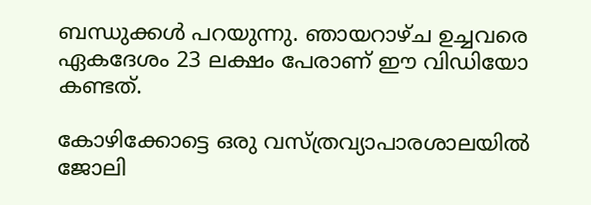ബന്ധുക്കൾ പറയുന്നു. ഞായറാഴ്ച ഉച്ചവരെ ഏകദേശം 23 ലക്ഷം പേരാണ് ഈ വിഡിയോ കണ്ടത്.

കോഴിക്കോട്ടെ ഒരു വസ്ത്രവ്യാപാരശാലയിൽ ജോലി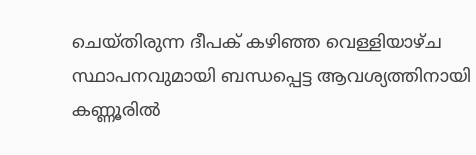ചെയ്തിരുന്ന ദീപക് കഴിഞ്ഞ വെള്ളിയാഴ്ച സ്ഥാപനവുമായി ബന്ധപ്പെട്ട ആവശ്യത്തിനായി കണ്ണൂരിൽ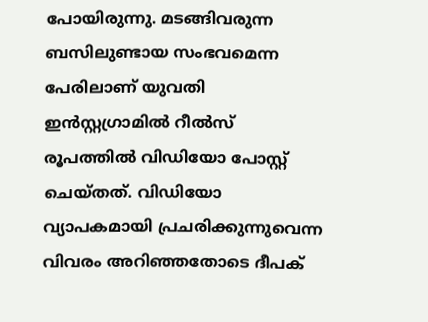പോയിരുന്നു. മടങ്ങിവരുന്ന ബസിലുണ്ടായ സംഭവമെന്ന പേരിലാണ് യുവതി ഇൻസ്റ്റഗ്രാമിൽ റീൽസ് രൂപത്തിൽ വിഡിയോ പോസ്റ്റ് ചെയ്തത്. വിഡിയോ വ്യാപകമായി പ്രചരിക്കുന്നുവെന്ന വിവരം അറിഞ്ഞതോടെ ദീപക്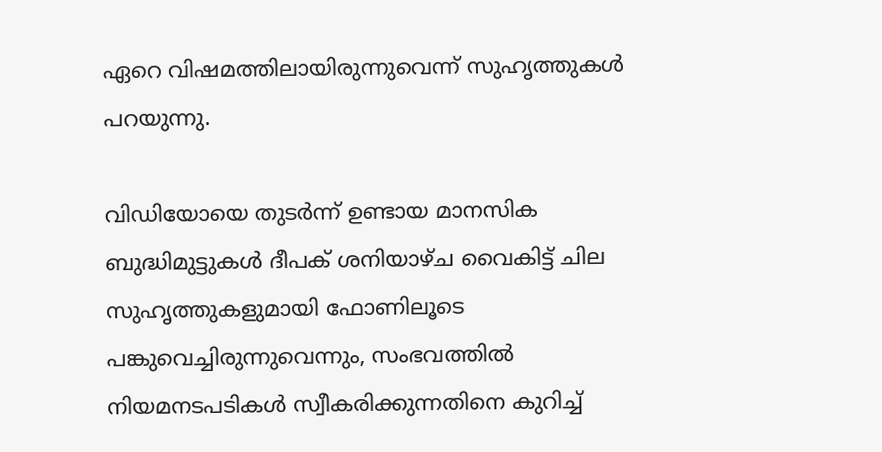ഏറെ വിഷമത്തിലായിരുന്നുവെന്ന് സുഹൃത്തുകൾ പറയുന്നു.

വിഡിയോയെ തുടർന്ന് ഉണ്ടായ മാനസിക ബുദ്ധിമുട്ടുകൾ ദീപക് ശനിയാഴ്ച വൈകിട്ട് ചില സുഹൃത്തുകളുമായി ഫോണിലൂടെ പങ്കുവെച്ചിരുന്നുവെന്നും, സംഭവത്തിൽ നിയമനടപടികൾ സ്വീകരിക്കുന്നതിനെ കുറിച്ച്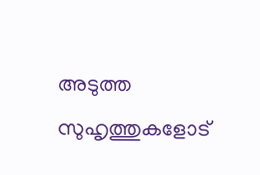അടുത്ത സുഹൃത്തുകളോട്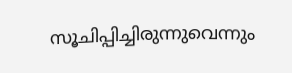സൂചിപ്പിച്ചിരുന്നുവെന്നും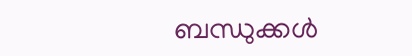ബന്ധുക്കൾ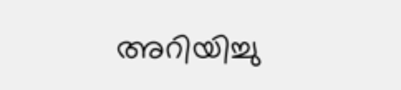അറിയിച്ചു